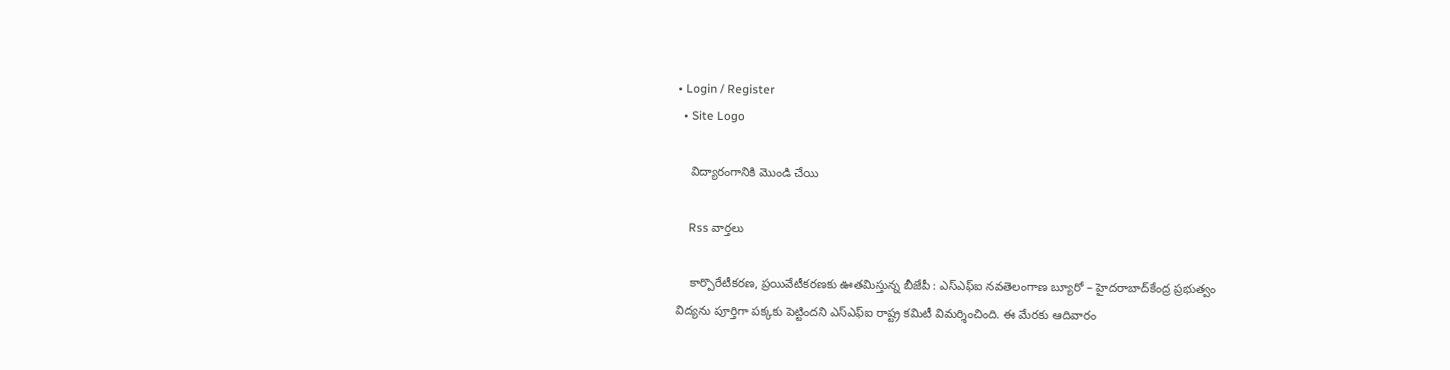• Login / Register
  • Site Logo

    విద్యారంగానికి మొండి చేయి

    Rss వార్తలు

    కార్పొరేటీకరణ, ప్రయివేటీకరణకు ఊతమిస్తున్న బీజేపీ : ఎస్‌ఎఫ్‌ఐ నవతెలంగాణ బ్యూరో – హైదరాబాద్‌కేంద్ర ప్రభుత్వం విద్యను పూర్తిగా పక్కకు పెట్టిందని ఎస్‌ఎఫ్‌ఐ రాష్ట్ర కమిటీ విమర్శించింది. ఈ మేరకు ఆదివారం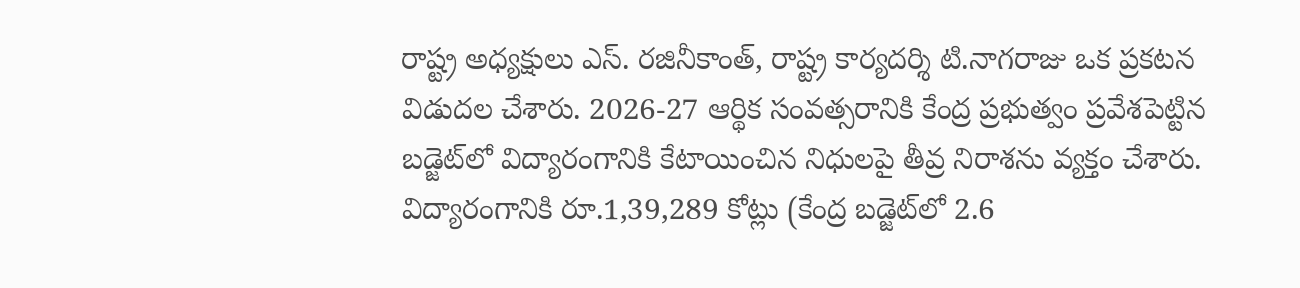రాష్ట్ర అధ్యక్షులు ఎస్‌. రజినీకాంత్‌, రాష్ట్ర కార్యదర్శి టి.నాగరాజు ఒక ప్రకటన విడుదల చేశారు. 2026-27 ఆర్థిక సంవత్సరానికి కేంద్ర ప్రభుత్వం ప్రవేశపెట్టిన బడ్జెట్‌లో విద్యారంగానికి కేటాయించిన నిధులపై తీవ్ర నిరాశను వ్యక్తం చేశారు. విద్యారంగానికి రూ.1,39,289 కోట్లు (కేంద్ర బడ్జెట్‌లో 2.6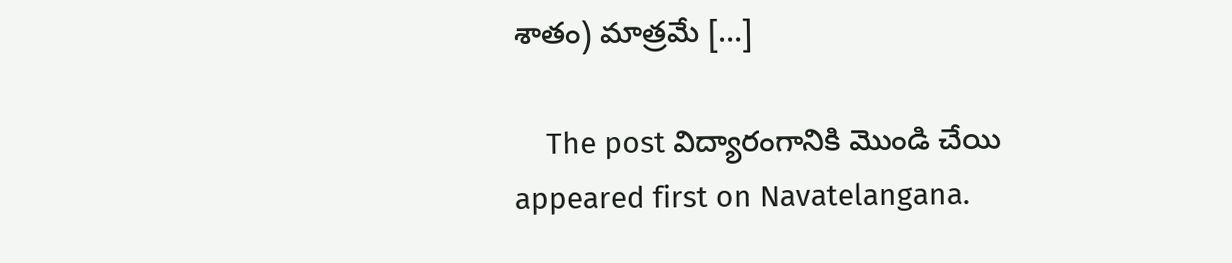శాతం) మాత్రమే […]

    The post విద్యారంగానికి మొండి చేయి appeared first on Navatelangana.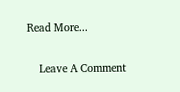Read More...

    Leave A Comment